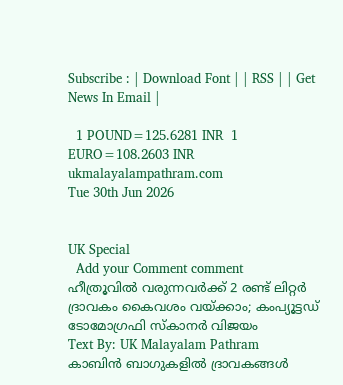Subscribe : | Download Font | | RSS | | Get News In Email |

  1 POUND=125.6281 INR  1 EURO=108.2603 INR
ukmalayalampathram.com
Tue 30th Jun 2026


UK Special
  Add your Comment comment
ഹീത്രൂവില്‍ വരുന്നവര്‍ക്ക് 2 രണ്ട് ലിറ്റര്‍ ദ്രാവകം കൈവശം വയ്ക്കാം; കംപ്യൂട്ടഡ് ടോമോഗ്രഫി സ്‌കാനര്‍ വിജയം
Text By: UK Malayalam Pathram
കാബിന്‍ ബാഗുകളില്‍ ദ്രാവകങ്ങള്‍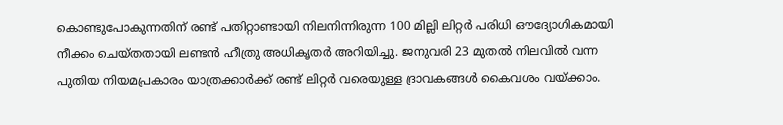കൊണ്ടുപോകുന്നതിന് രണ്ട് പതിറ്റാണ്ടായി നിലനിന്നിരുന്ന 100 മില്ലി ലിറ്റര്‍ പരിധി ഔദ്യോഗികമായി നീക്കം ചെയ്തതായി ലണ്ടന്‍ ഹീത്രു അധികൃതര്‍ അറിയിച്ചു. ജനുവരി 23 മുതല്‍ നിലവില്‍ വന്ന പുതിയ നിയമപ്രകാരം യാത്രക്കാര്‍ക്ക് രണ്ട് ലിറ്റര്‍ വരെയുള്ള ദ്രാവകങ്ങള്‍ കൈവശം വയ്ക്കാം.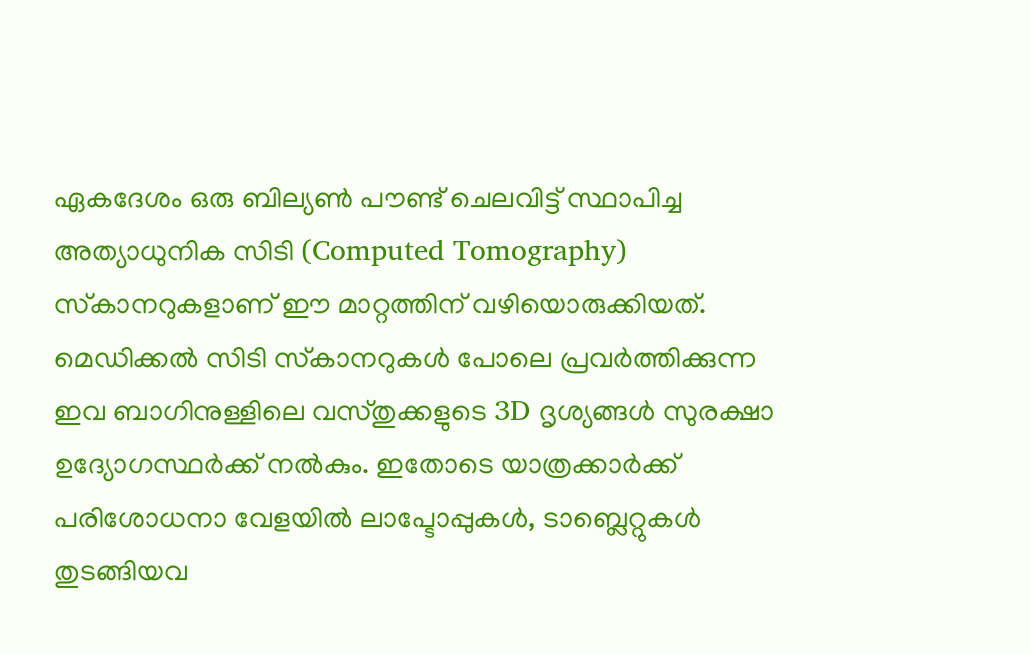ഏകദേശം ഒരു ബില്യണ്‍ പൗണ്ട് ചെലവിട്ട് സ്ഥാപിച്ച അത്യാധുനിക സിടി (Computed Tomography) സ്‌കാനറുകളാണ് ഈ മാറ്റത്തിന് വഴിയൊരുക്കിയത്. മെഡിക്കല്‍ സിടി സ്‌കാനറുകള്‍ പോലെ പ്രവര്‍ത്തിക്കുന്ന ഇവ ബാഗിനുള്ളിലെ വസ്തുക്കളുടെ 3D ദൃശ്യങ്ങള്‍ സുരക്ഷാ ഉദ്യോഗസ്ഥര്‍ക്ക് നല്‍കും. ഇതോടെ യാത്രക്കാര്‍ക്ക് പരിശോധനാ വേളയില്‍ ലാപ്ടോപ്പുകള്‍, ടാബ്ലെറ്റുകള്‍ തുടങ്ങിയവ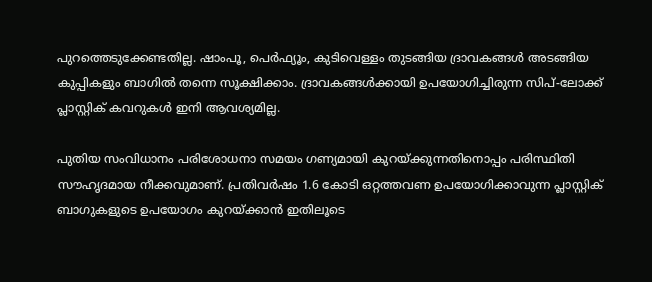പുറത്തെടുക്കേണ്ടതില്ല. ഷാംപൂ, പെര്‍ഫ്യൂം, കുടിവെള്ളം തുടങ്ങിയ ദ്രാവകങ്ങള്‍ അടങ്ങിയ കുപ്പികളും ബാഗില്‍ തന്നെ സൂക്ഷിക്കാം. ദ്രാവകങ്ങള്‍ക്കായി ഉപയോഗിച്ചിരുന്ന സിപ്-ലോക്ക് പ്ലാസ്റ്റിക് കവറുകള്‍ ഇനി ആവശ്യമില്ല.

പുതിയ സംവിധാനം പരിശോധനാ സമയം ഗണ്യമായി കുറയ്ക്കുന്നതിനൊപ്പം പരിസ്ഥിതി സൗഹൃദമായ നീക്കവുമാണ്. പ്രതിവര്‍ഷം 1.6 കോടി ഒറ്റത്തവണ ഉപയോഗിക്കാവുന്ന പ്ലാസ്റ്റിക് ബാഗുകളുടെ ഉപയോഗം കുറയ്ക്കാന്‍ ഇതിലൂടെ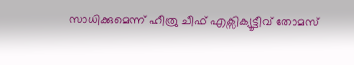സാധിക്കുമെന്ന് ഹീത്രു ചീഫ് എക്സിക്യൂട്ടീവ് തോമസ്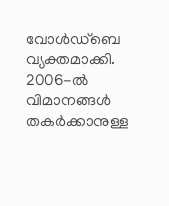വോള്‍ഡ്‌ബെ വ്യക്തമാക്കി. 2006-ല്‍ വിമാനങ്ങള്‍ തകര്‍ക്കാനുള്ള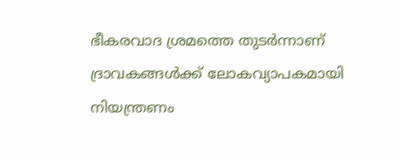ഭീകരവാദ ശ്രമത്തെ തുടര്‍ന്നാണ് ദ്രാവകങ്ങള്‍ക്ക് ലോകവ്യാപകമായി നിയന്ത്രണം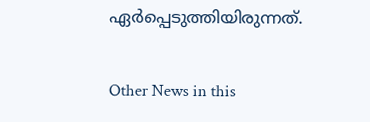ഏര്‍പ്പെടുത്തിയിരുന്നത്.

Other News in this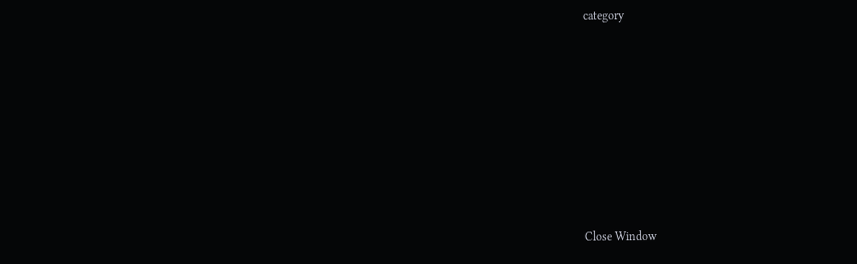category








Close Window